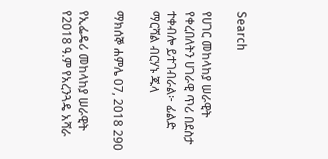Search

የሀገር መከላከያ ሠራዊት የቀረበለትን ሀገራዊ ጥሪ በደስታ ተቀብሎ ይተገብራል፦ ፊልድ ማርሻል ብርሃኑ ጁላ

ማክሰኞ ሐምሌ 07, 2018 290

የኢፌዴሪ መከላከያ ሠራዊት የ2018 ዓ.ም የአረንጓዴ አሻራ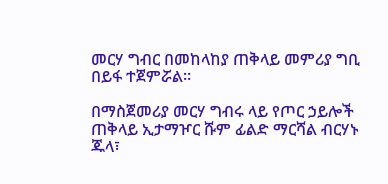መርሃ ግብር በመከላከያ ጠቅላይ መምሪያ ግቢ በይፋ ተጀምሯል።

በማስጀመሪያ መርሃ ግብሩ ላይ የጦር ኃይሎች ጠቅላይ ኢታማዦር ሹም ፊልድ ማርሻል ብርሃኑ ጁላ፣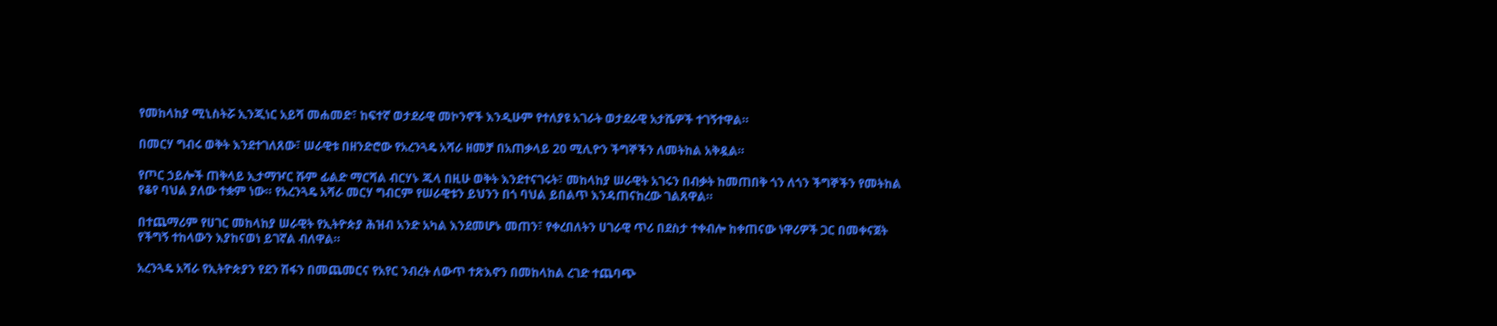የመከላከያ ሚኒስትሯ ኢንጂነር አይሻ መሐመድ፣ ከፍተኛ ወታደራዊ መኮንኖች እንዲሁም የተለያዩ አገራት ወታደራዊ አታሼዎች ተገኝተዋል።

በመርሃ ግብሩ ወቅት እንደተገለጸው፣ ሠራዊቱ በዘንድሮው የአረንጓዴ አሻራ ዘመቻ በአጠቃላይ 20 ሚሊዮን ችግኞችን ለመትከል አቅዷል።

የጦር ኃይሎች ጠቅላይ ኢታማዦር ሹም ፊልድ ማርሻል ብርሃኑ ጁላ በዚሁ ወቅት እንደተናገሩት፣ መከላከያ ሠራዊት አገሩን በብቃት ከመጠበቅ ጎን ለጎን ችግኞችን የመትከል የቆየ ባህል ያለው ተቋም ነው። የአረንጓዴ አሻራ መርሃ ግብርም የሠራዊቱን ይህንን በጎ ባህል ይበልጥ እንዳጠናከረው ገልጸዋል።

በተጨማሪም የሀገር መከላከያ ሠራዊት የኢትዮጵያ ሕዝብ አንድ አካል እንደመሆኑ መጠን፣ የቀረበለትን ሀገራዊ ጥሪ በደስታ ተቀብሎ ከቀጠናው ነዋሪዎች ጋር በመቀናጀት የችግኝ ተከላውን እያከናወነ ይገኛል ብለዋል።

አረንጓዴ አሻራ የኢትዮጵያን የደን ሽፋን በመጨመርና የአየር ንብረት ለውጥ ተጽእኖን በመከላከል ረገድ ተጨባጭ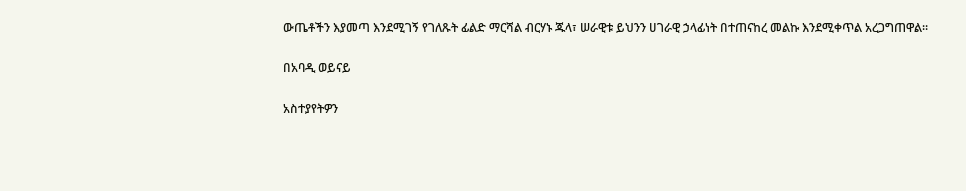ውጤቶችን እያመጣ እንደሚገኝ የገለጹት ፊልድ ማርሻል ብርሃኑ ጁላ፣ ሠራዊቱ ይህንን ሀገራዊ ኃላፊነት በተጠናከረ መልኩ እንደሚቀጥል አረጋግጠዋል።

በአባዲ ወይናይ

አስተያየትዎን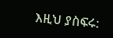እዚህ ያስፍሩ: